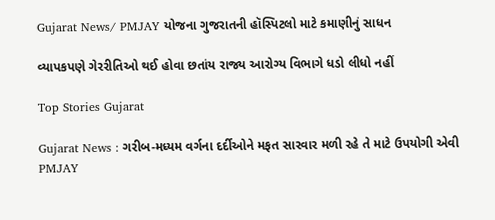Gujarat News/ PMJAY યોજના ગુજરાતની હૉસ્પિટલો માટે કમાણીનું સાધન

વ્યાપકપણે ગેરરીતિઓ થઈ હોવા છતાંય રાજ્ય આરોગ્ય વિભાગે ધડો લીધો નહીં

Top Stories Gujarat

Gujarat News : ગરીબ-મધ્યમ વર્ગના દર્દીઓને મફત સારવાર મળી રહે તે માટે ઉપયોગી એવી PMJAY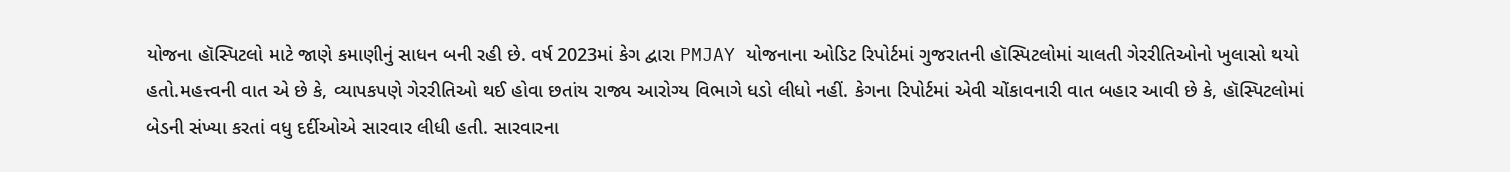યોજના હૉસ્પિટલો માટે જાણે કમાણીનું સાધન બની રહી છે. વર્ષ 2023માં કેગ દ્વારા PMJAY યોજનાના ઓડિટ રિપોર્ટમાં ગુજરાતની હૉસ્પિટલોમાં ચાલતી ગેરરીતિઓનો ખુલાસો થયો હતો.મહત્ત્વની વાત એ છે કે, વ્યાપકપણે ગેરરીતિઓ થઈ હોવા છતાંય રાજ્ય આરોગ્ય વિભાગે ધડો લીધો નહીં. કેગના રિપોર્ટમાં એવી ચોંકાવનારી વાત બહાર આવી છે કે, હૉસ્પિટલોમાં બેડની સંખ્યા કરતાં વધુ દર્દીઓએ સારવાર લીધી હતી. સારવારના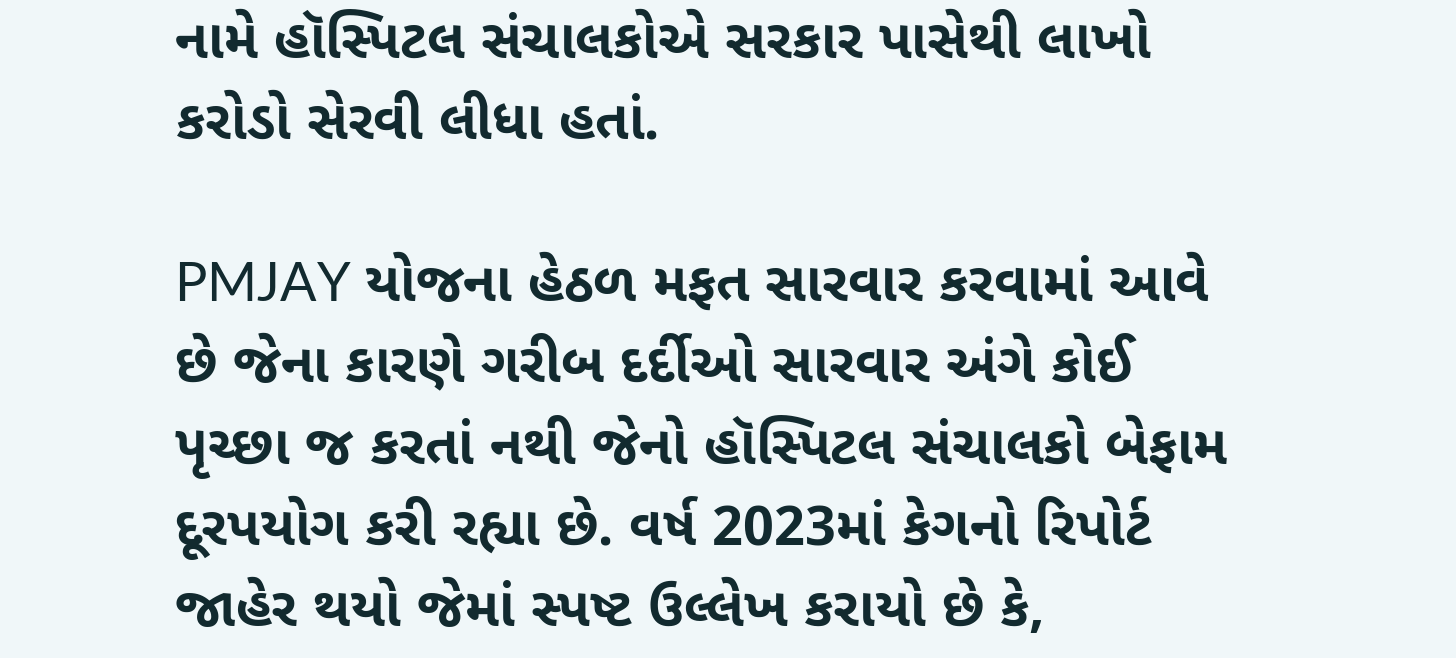નામે હૉસ્પિટલ સંચાલકોએ સરકાર પાસેથી લાખો કરોડો સેરવી લીધા હતાં.

PMJAY યોજના હેઠળ મફત સારવાર કરવામાં આવે છે જેના કારણે ગરીબ દર્દીઓ સારવાર અંગે કોઈ પૃચ્છા જ કરતાં નથી જેનો હૉસ્પિટલ સંચાલકો બેફામ દૂરપયોગ કરી રહ્યા છે. વર્ષ 2023માં કેગનો રિપોર્ટ જાહેર થયો જેમાં સ્પષ્ટ ઉલ્લેખ કરાયો છે કે,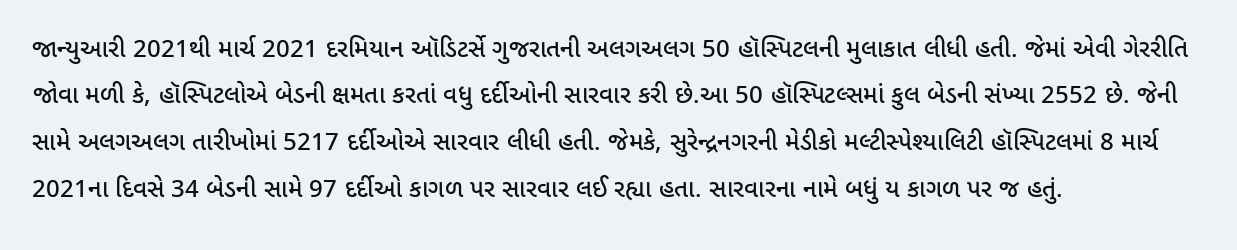જાન્યુઆરી 2021થી માર્ચ 2021 દરમિયાન ઑડિટર્સે ગુજરાતની અલગઅલગ 50 હૉસ્પિટલની મુલાકાત લીધી હતી. જેમાં એવી ગેરરીતિ જોવા મળી કે, હૉસ્પિટલોએ બેડની ક્ષમતા કરતાં વધુ દર્દીઓની સારવાર કરી છે.આ 50 હૉસ્પિટલ્સમાં કુલ બેડની સંખ્યા 2552 છે. જેની સામે અલગઅલગ તારીખોમાં 5217 દર્દીઓએ સારવાર લીધી હતી. જેમકે, સુરેન્દ્રનગરની મેડીકો મલ્ટીસ્પેશ્યાલિટી હૉસ્પિટલમાં 8 માર્ચ 2021ના દિવસે 34 બેડની સામે 97 દર્દીઓ કાગળ પર સારવાર લઈ રહ્યા હતા. સારવારના નામે બધું ય કાગળ પર જ હતું.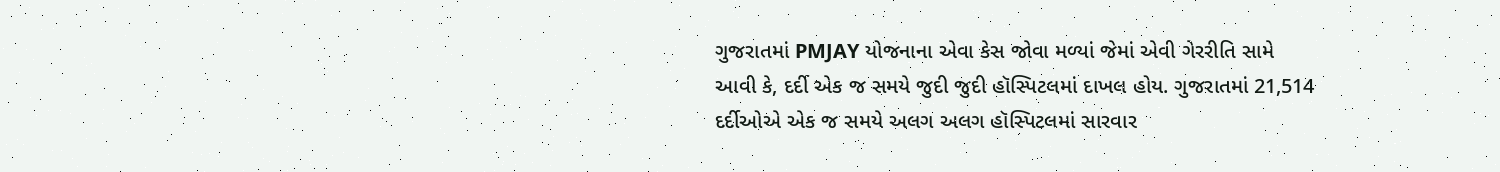ગુજરાતમાં PMJAY યોજનાના એવા કેસ જોવા મળ્યાં જેમાં એવી ગેરરીતિ સામે આવી કે, દર્દી એક જ સમયે જુદી જુદી હૉસ્પિટલમાં દાખલ હોય. ગુજરાતમાં 21,514 દર્દીઓએ એક જ સમયે અલગ અલગ હૉસ્પિટલમાં સારવાર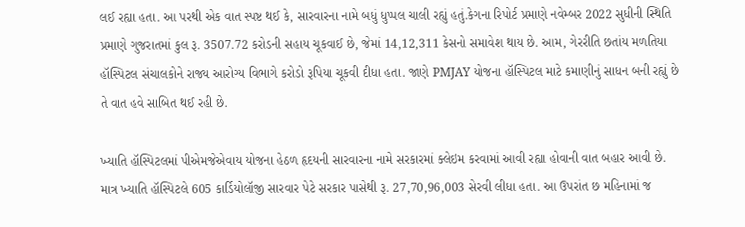લઈ રહ્યા હતા. આ પરથી એક વાત સ્પષ્ટ થઈ કે, સારવારના નામે બધું ધુપ્પલ ચાલી રહ્યું હતું.કેગના રિપોર્ટ પ્રમાણે નવેમ્બર 2022 સુધીની સ્થિતિ પ્રમાણે ગુજરાતમાં કુલ રૂ. 3507.72 કરોડની સહાય ચૂકવાઈ છે, જેમાં 14,12,311 કેસનો સમાવેશ થાય છે. આમ, ગેરરીતિ છતાંય મળતિયા હૉસ્પિટલ સંચાલકોને રાજ્ય આરોગ્ય વિભાગે કરોડો રૂપિયા ચૂકવી દીધા હતા. જાણે PMJAY યોજના હૉસ્પિટલ માટે કમાણીનું સાધન બની રહ્યું છે તે વાત હવે સાબિત થઈ રહી છે.

ખ્યાતિ હૉસ્પિટલમાં પીએમજેએવાય યોજના હેઠળ હૃદયની સારવારના નામે સરકારમાં ક્લેઇમ કરવામાં આવી રહ્યા હોવાની વાત બહાર આવી છે. માત્ર ખ્યાતિ હૉસ્પિટલે 605 કાર્ડિયોલૉજી સારવાર પેટે સરકાર પાસેથી રૂ. 27,70,96,003 સેરવી લીધા હતા. આ ઉપરાંત છ મહિનામાં જ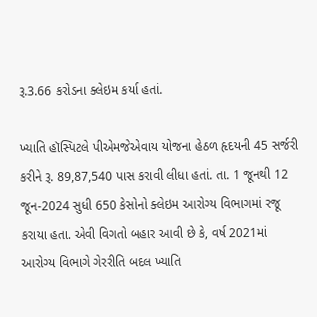રૂ.3.66 કરોડના ક્લેઇમ કર્યા હતાં.

ખ્યાતિ હૉસ્પિટલે પીએમજેએવાય યોજના હેઠળ હૃદયની 45 સર્જરી કરીને રૂ. 89,87,540 પાસ કરાવી લીધા હતાં. તા. 1 જૂનથી 12 જૂન-2024 સુધી 650 કેસોનો ક્લેઇમ આરોગ્ય વિભાગમાં રજૂ કરાયા હતા. એવી વિગતો બહાર આવી છે કે, વર્ષ 2021માં આરોગ્ય વિભાગે ગેરરીતિ બદલ ખ્યાતિ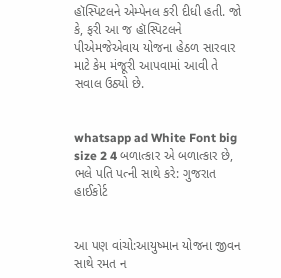હૉસ્પિટલને એમ્પેનલ કરી દીધી હતી. જો કે, ફરી આ જ હૉસ્પિટલને પીએમજેએવાય યોજના હેઠળ સારવાર માટે કેમ મંજૂરી આપવામાં આવી તે સવાલ ઉઠ્યો છે.


whatsapp ad White Font big size 2 4 બળાત્કાર એ બળાત્કાર છે, ભલે પતિ પત્ની સાથે કરે: ગુજરાત હાઈકોર્ટ


આ પણ વાંચો:આયુષ્માન યોજના જીવન સાથે રમત ન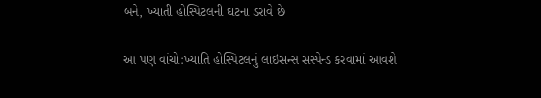બને, ખ્યાતી હોસ્પિટલની ઘટના ડરાવે છે

આ પણ વાંચો:ખ્યાતિ હોસ્પિટલનું લાઇસન્સ સસ્પેન્ડ કરવામાં આવશે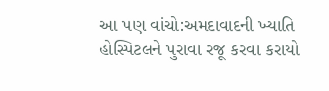આ પણ વાંચો:અમદાવાદની ખ્યાતિ હોસ્પિટલને પુરાવા રજૂ કરવા કરાયો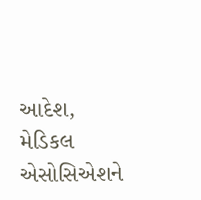આદેશ, મેડિકલ એસોસિએશને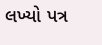લખ્યો પત્ર